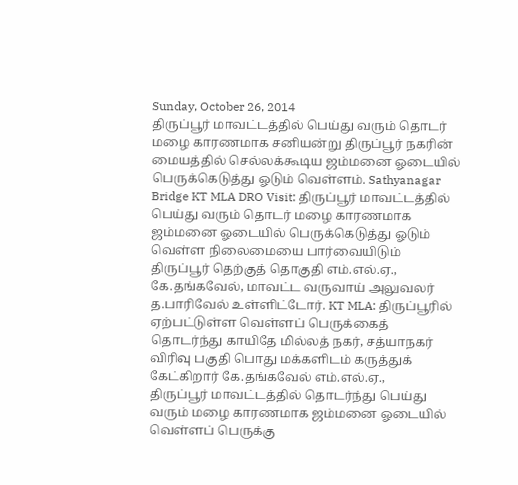Sunday, October 26, 2014
திருப்பூர் மாவட்டத்தில் பெய்து வரும் தொடர் மழை காரணமாக சனியன்று திருப்பூர் நகரின் மையத்தில் செல்லக்கூடிய ஜம்மனை ஓடையில் பெருக்கெடுத்து ஓடும் வெள்ளம். Sathyanagar Bridge KT MLA DRO Visit: திருப்பூர் மாவட்டத்தில் பெய்து வரும் தொடர் மழை காரணமாக ஜம்மனை ஓடையில் பெருக்கெடுத்து ஓடும் வெள்ள நிலைமையை பார்வையிடும் திருப்பூர் தெற்குத் தொகுதி எம்.எல்.ஏ., கே.தங்கவேல், மாவட்ட வருவாய் அலுவலர் த.பாரிவேல் உள்ளிட்டோர். KT MLA: திருப்பூரில் ஏற்பட்டுள்ள வெள்ளப் பெருக்கைத் தொடர்ந்து காயிதே மில்லத் நகர், சத்யாநகர் விரிவு பகுதி பொது மக்களிடம் கருத்துக் கேட்கிறார் கே.தங்கவேல் எம்.எல்.ஏ.,
திருப்பூர் மாவட்டத்தில் தொடர்ந்து பெய்து வரும் மழை காரணமாக ஜம்மனை ஓடையில் வெள்ளப் பெருக்கு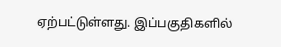ஏற்பட்டுள்ளது. இப்பகுதிகளில்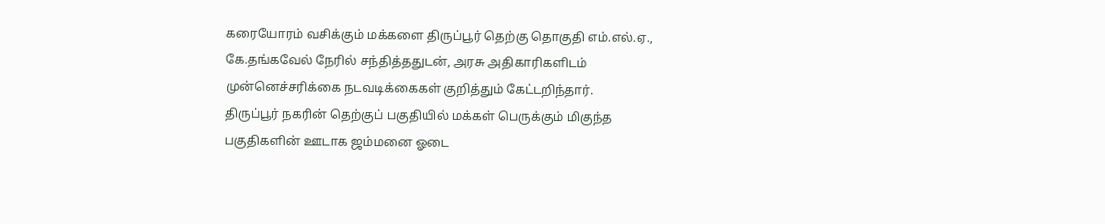கரையோரம் வசிக்கும் மக்களை திருப்பூர் தெற்கு தொகுதி எம்.எல்.ஏ., கே.தங்கவேல் நேரில் சந்தித்ததுடன், அரசு அதிகாரிகளிடம் முன்னெச்சரிக்கை நடவடிக்கைகள் குறித்தும் கேட்டறிந்தார்.
திருப்பூர் நகரின் தெற்குப் பகுதியில் மக்கள் பெருக்கும் மிகுந்த பகுதிகளின் ஊடாக ஜம்மனை ஓடை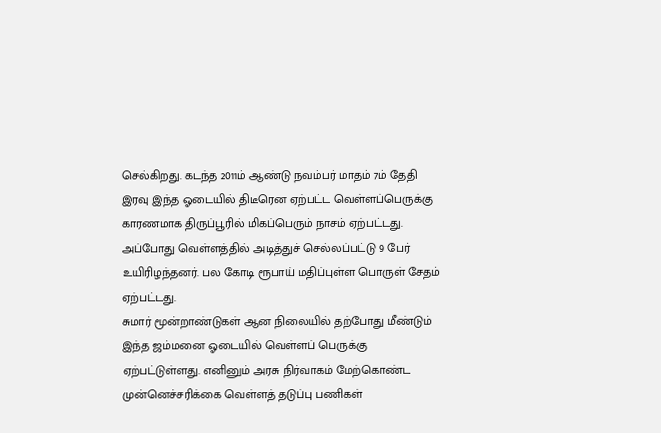செல்கிறது. கடந்த 2011ம் ஆண்டு நவம்பர் மாதம் 7ம் தேதி இரவு இந்த ஓடையில் திடீரென ஏற்பட்ட வெள்ளப்பெருக்கு காரணமாக திருப்பூரில் மிகப்பெரும் நாசம் ஏற்பட்டது. அப்போது வெள்ளத்தில் அடித்துச் செல்லப்பட்டு 9 பேர் உயிரிழந்தனர். பல கோடி ரூபாய் மதிப்புள்ள பொருள் சேதம் ஏற்பட்டது.
சுமார் மூன்றாண்டுகள் ஆன நிலையில் தற்போது மீண்டும் இந்த ஜம்மனை ஓடையில் வெள்ளப் பெருக்கு ஏற்பட்டுள்ளது. எனினும் அரசு நிர்வாகம் மேற்கொண்ட முன்னெச்சரிக்கை வெள்ளத் தடுப்பு பணிகள்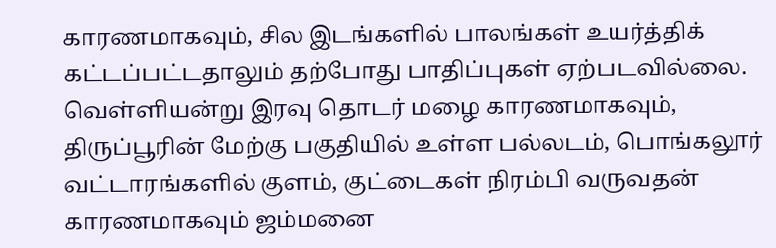காரணமாகவும், சில இடங்களில் பாலங்கள் உயர்த்திக் கட்டப்பட்டதாலும் தற்போது பாதிப்புகள் ஏற்படவில்லை.
வெள்ளியன்று இரவு தொடர் மழை காரணமாகவும், திருப்பூரின் மேற்கு பகுதியில் உள்ள பல்லடம், பொங்கலூர் வட்டாரங்களில் குளம், குட்டைகள் நிரம்பி வருவதன் காரணமாகவும் ஜம்மனை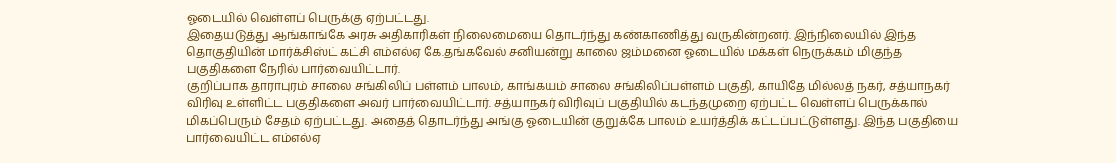ஓடையில் வெள்ளப் பெருக்கு ஏற்பட்டது.
இதையடுத்து ஆங்காங்கே அரசு அதிகாரிகள் நிலைமையை தொடர்ந்து கண்காணித்து வருகின்றனர். இந்நிலையில் இந்த தொகுதியின் மார்க்சிஸ்ட் கட்சி எம்எல்ஏ கே.தங்கவேல் சனியன்று காலை ஜம்மனை ஓடையில் மக்கள் நெருக்கம் மிகுந்த பகுதிகளை நேரில் பார்வையிட்டார்.
குறிப்பாக தாராபுரம் சாலை சங்கிலிப் பள்ளம் பாலம், காங்கயம் சாலை சங்கிலிப்பள்ளம் பகுதி, காயிதே மில்லத் நகர், சத்யாநகர் விரிவு உள்ளிட்ட பகுதிகளை அவர் பார்வையிட்டார். சத்யாநகர் விரிவுப் பகுதியில் கடந்தமுறை ஏற்பட்ட வெள்ளப் பெருக்கால் மிகப்பெரும் சேதம் ஏற்பட்டது. அதைத் தொடர்ந்து அங்கு ஓடையின் குறுக்கே பாலம் உயர்த்திக் கட்டப்பட்டுள்ளது. இந்த பகுதியை பார்வையிட்ட எம்எல்ஏ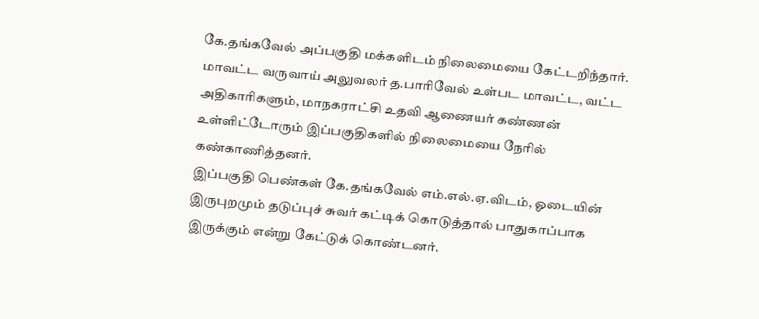கே.தங்கவேல் அப்பகுதி மக்களிடம் நிலைமையை கேட்டறிந்தார்.
மாவட்ட வருவாய் அலுவலர் த.பாரிவேல் உள்பட மாவட்ட, வட்ட அதிகாரிகளும், மாநகராட்சி உதவி ஆணையர் கண்ணன் உள்ளிட்டோரும் இப்பகுதிகளில் நிலைமையை நேரில் கண்காணித்தனர்.
இப்பகுதி பெண்கள் கே.தங்கவேல் எம்.எல்.ஏ.விடம், ஓடையின் இருபுறமும் தடுப்புச் சுவர் கட்டிக் கொடுத்தால் பாதுகாப்பாக இருக்கும் என்று கேட்டுக் கொண்டனர்.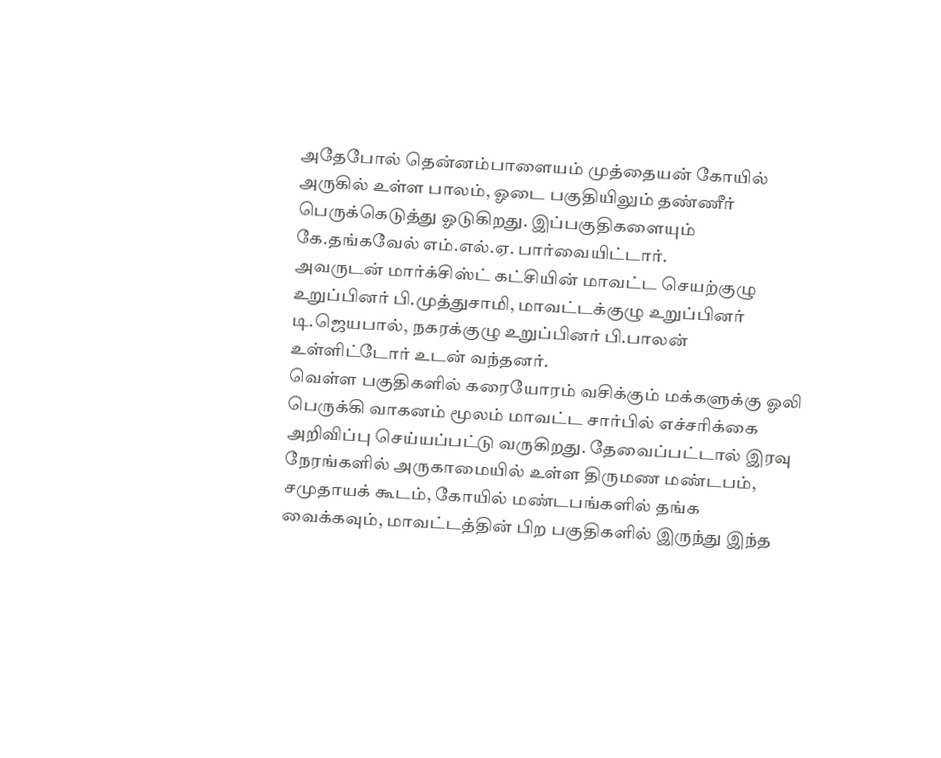அதேபோல் தென்னம்பாளையம் முத்தையன் கோயில் அருகில் உள்ள பாலம், ஓடை பகுதியிலும் தண்ணீர் பெருக்கெடுத்து ஓடுகிறது. இப்பகுதிகளையும் கே.தங்கவேல் எம்.எல்.ஏ. பார்வையிட்டார்.
அவருடன் மார்க்சிஸ்ட் கட்சியின் மாவட்ட செயற்குழு உறுப்பினர் பி.முத்துசாமி, மாவட்டக்குழு உறுப்பினர் டி.ஜெயபால், நகரக்குழு உறுப்பினர் பி.பாலன் உள்ளிட்டோர் உடன் வந்தனர்.
வெள்ள பகுதிகளில் கரையோரம் வசிக்கும் மக்களுக்கு ஓலி பெருக்கி வாகனம் மூலம் மாவட்ட சார்பில் எச்சரிக்கை அறிவிப்பு செய்யப்பட்டு வருகிறது. தேவைப்பட்டால் இரவு நேரங்களில் அருகாமையில் உள்ள திருமண மண்டபம், சமுதாயக் கூடம், கோயில் மண்டபங்களில் தங்க வைக்கவும், மாவட்டத்தின் பிற பகுதிகளில் இருந்து இந்த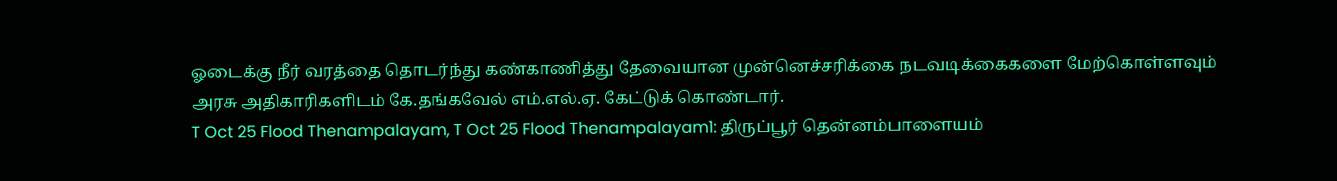ஓடைக்கு நீர் வரத்தை தொடர்ந்து கண்காணித்து தேவையான முன்னெச்சரிக்கை நடவடிக்கைகளை மேற்கொள்ளவும் அரசு அதிகாரிகளிடம் கே.தங்கவேல் எம்.எல்.ஏ. கேட்டுக் கொண்டார்.
T Oct 25 Flood Thenampalayam, T Oct 25 Flood Thenampalayam1: திருப்பூர் தென்னம்பாளையம்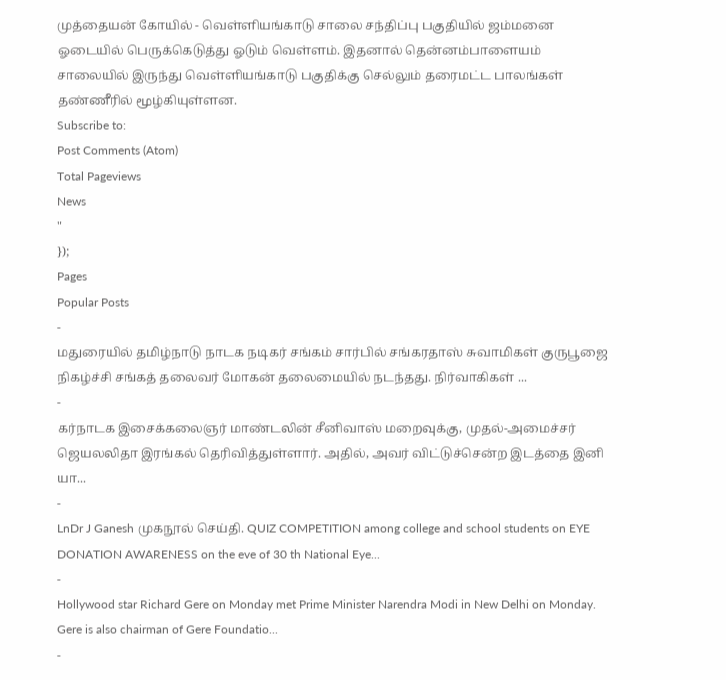முத்தையன் கோயில் - வெள்ளியங்காடு சாலை சந்திப்பு பகுதியில் ஜம்மனை ஓடையில் பெருக்கெடுத்து ஓடும் வெள்ளம். இதனால் தென்னம்பாளையம் சாலையில் இருந்து வெள்ளியங்காடு பகுதிக்கு செல்லும் தரைமட்ட பாலங்கள் தண்ணீரில் மூழ்கியுள்ளன.
Subscribe to:
Post Comments (Atom)
Total Pageviews
News
"
});
Pages
Popular Posts
-
மதுரையில் தமிழ்நாடு நாடக நடிகர் சங்கம் சார்பில் சங்கரதாஸ் சுவாமிகள் குருபூஜை நிகழ்ச்சி சங்கத் தலைவர் மோகன் தலைமையில் நடந்தது. நிர்வாகிகள் ...
-
கர்நாடக இசைக்கலைஞர் மாண்டலின் சீனிவாஸ் மறைவுக்கு, முதல்-அமைச்சர் ஜெயலலிதா இரங்கல் தெரிவித்துள்ளார். அதில், அவர் விட்டுச்சென்ற இடத்தை இனி யா...
-
LnDr J Ganesh முகநூல் செய்தி. QUIZ COMPETITION among college and school students on EYE DONATION AWARENESS on the eve of 30 th National Eye...
-
Hollywood star Richard Gere on Monday met Prime Minister Narendra Modi in New Delhi on Monday. Gere is also chairman of Gere Foundatio...
-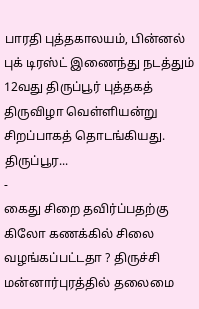பாரதி புத்தகாலயம், பின்னல் புக் டிரஸ்ட் இணைந்து நடத்தும் 12வது திருப்பூர் புத்தகத் திருவிழா வெள்ளியன்று சிறப்பாகத் தொடங்கியது. திருப்பூர...
-
கைது சிறை தவிர்ப்பதற்கு கிலோ கணக்கில் சிலை வழங்கப்பட்டதா ? திருச்சி மன்னார்புரத்தில் தலைமை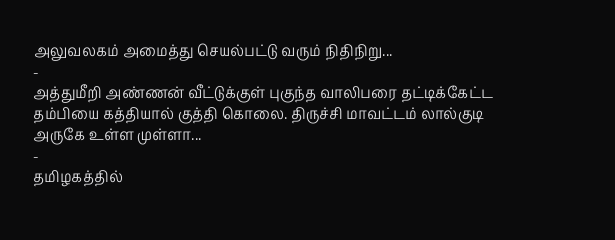அலுவலகம் அமைத்து செயல்பட்டு வரும் நிதிநிறு...
-
அத்துமீறி அண்ணன் வீட்டுக்குள் புகுந்த வாலிபரை தட்டிக்கேட்ட தம்பியை கத்தியால் குத்தி கொலை. திருச்சி மாவட்டம் லால்குடி அருகே உள்ள முள்ளா...
-
தமிழகத்தில்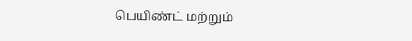பெயிண்ட் மற்றும்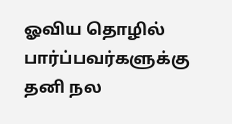ஓவிய தொழில் பார்ப்பவர்களுக்கு தனி நல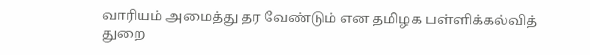வாரியம் அமைத்து தர வேண்டும் என தமிழக பள்ளிக்கல்வித் துறை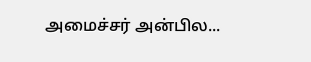அமைச்சர் அன்பில...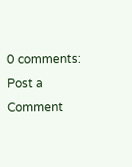0 comments:
Post a Comment